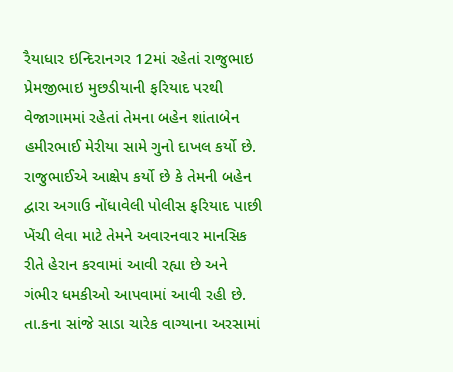રૈયાધાર ઇન્દિરાનગર 12માં રહેતાં રાજુભાઇ પ્રેમજીભાઇ મુછડીયાની ફરિયાદ પરથી વેજાગામમાં રહેતાં તેમના બહેન શાંતાબેન હમીરભાઈ મેરીયા સામે ગુનો દાખલ કર્યો છે. રાજુભાઈએ આક્ષેપ કર્યો છે કે તેમની બહેન દ્વારા અગાઉ નોંધાવેલી પોલીસ ફરિયાદ પાછી ખેંચી લેવા માટે તેમને અવારનવાર માનસિક રીતે હેરાન કરવામાં આવી રહ્યા છે અને ગંભીર ધમકીઓ આપવામાં આવી રહી છે.
તા.કના સાંજે સાડા ચારેક વાગ્યાના અરસામાં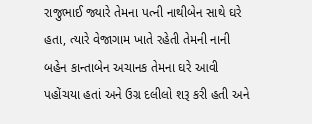રાજુભાઈ જ્યારે તેમના પત્ની નાથીબેન સાથે ઘરે હતા, ત્યારે વેજાગામ ખાતે રહેતી તેમની નાની બહેન કાન્તાબેન અચાનક તેમના ઘરે આવી પહોંચયા હતાં અને ઉગ્ર દલીલો શરૂ કરી હતી અને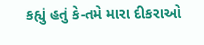કહ્યું હતું કે-તમે મારા દીકરાઓ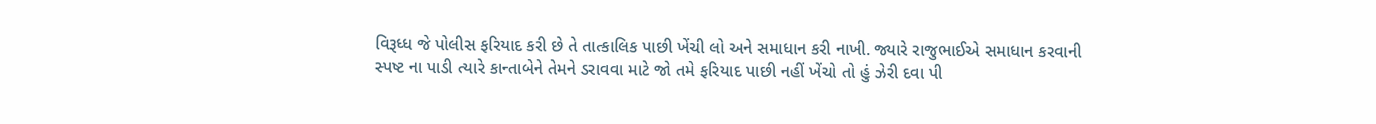વિરૂધ્ધ જે પોલીસ ફરિયાદ કરી છે તે તાત્કાલિક પાછી ખેંચી લો અને સમાધાન કરી નાખી. જ્યારે રાજુભાઈએ સમાધાન કરવાની સ્પષ્ટ ના પાડી ત્યારે કાન્તાબેને તેમને ડરાવવા માટે જો તમે ફરિયાદ પાછી નહીં ખેંચો તો હું ઝેરી દવા પી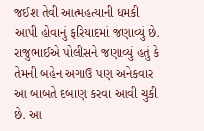જઈશ તેવી આત્મહત્યાની ધમકી આપી હોવાનું ફરિયાદમાં જણાવ્યું છે.
રાજુભાઈએ પોલીસને જણાવ્યું હતું કે તેમની બહેન અગાઉ પણ અનેકવાર આ બાબતે દબાણ કરવા આવી ચુકી છે. આ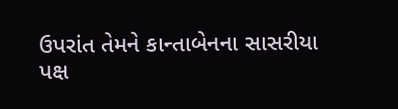ઉપરાંત તેમને કાન્તાબેનના સાસરીયા પક્ષ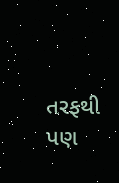તરફથી પણ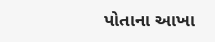પોતાના આખા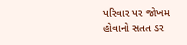પરિવાર પર જોખમ હોવાનો સતત ડર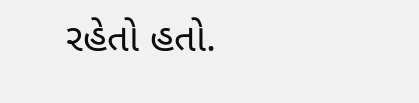રહેતો હતો.